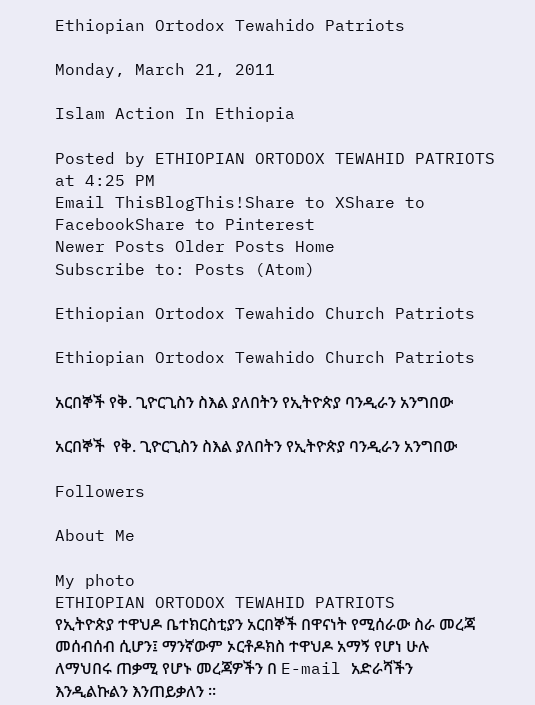Ethiopian Ortodox Tewahido Patriots

Monday, March 21, 2011

Islam Action In Ethiopia

Posted by ETHIOPIAN ORTODOX TEWAHID PATRIOTS at 4:25 PM
Email ThisBlogThis!Share to XShare to FacebookShare to Pinterest
Newer Posts Older Posts Home
Subscribe to: Posts (Atom)

Ethiopian Ortodox Tewahido Church Patriots

Ethiopian Ortodox Tewahido Church Patriots

አርበኞች የቅ. ጊዮርጊስን ስእል ያለበትን የኢትዮጵያ ባንዲራን አንግበው

አርበኞች  የቅ. ጊዮርጊስን ስእል ያለበትን የኢትዮጵያ ባንዲራን አንግበው

Followers

About Me

My photo
ETHIOPIAN ORTODOX TEWAHID PATRIOTS
የኢትዮጵያ ተዋህዶ ቤተክርስቲያን አርበኞች በዋናነት የሚሰራው ስራ መረጃ መሰብሰብ ሲሆን፤ ማንኛውም ኦርቶዶክስ ተዋህዶ አማኝ የሆነ ሁሉ ለማህበሩ ጠቃሚ የሆኑ መረጃዎችን በ E-mail አድራሻችን እንዲልኩልን እንጠይቃለን ፡፡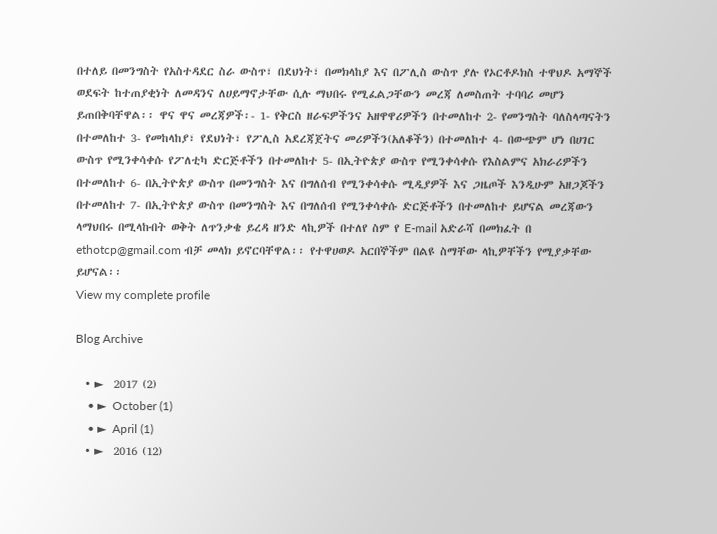በተለይ በመንግስት የአስተዳደር ስራ ውስጥ፣ በደህነት፣ በመክላከያ እና በፖሊስ ውስጥ ያሉ የኦርቶዶክስ ተዋህዶ አማኞች ወደፍት ከተጠያቂነት ለመዳንና ለሀይማኖታቸው ሲሉ ማህበሩ የሚፈልጋቸውን መረጃ ለመስጠት ተባባሪ መሆን ይጠበቅባቸዋል፡፡ ዋና ዋና መረጃዎች፡- 1- የቅርስ ዘራፍዎችንና አዘዋዋሪዎችን በተመለከተ 2- የመንግስት ባለስላጣናትን በተመለከተ 3- የመከላከያ፣ የደህነት፣ የፖሊስ አደረጃጀትና መሪዎችን(አለቆችን) በተመለከተ 4- በውጭም ሆነ በሀገር ውስጥ የሚንቀሳቀሱ የፖለቲካ ድርጅቶችን በተመለከተ 5- በኢትዮጵያ ውስጥ የሚንቀሳቀሱ የእስልምና አክራሪዎችን በተመለከተ 6- በኢትዮጵያ ውስጥ በመንግስት እና በግለሰብ የሚንቀሳቀሱ ሚዲያዎች እና ጋዜጦች እንዲሁም አዘጋጆችን በተመለከተ 7- በኢትዮጵያ ውስጥ በመንግስት እና በግለሰብ የሚንቀሳቀሱ ድርጅቶችን በተመለከተ ይሆናል መረጃውን ላማህበሩ በሚላኩበት ወቅት ለጥንቃቄ ይረዳ ዘንድ ላኪዎች በተለየ ስም የ E-mail አድራሻ በመክፈት በ ethotcp@gmail.com ብቻ መላክ ይኖርባቸዋል፡፡ የተዋሀወዶ አርበኞችም በልዩ ስማቸው ላኪዎቸችን የሚያቃቸው ይሆናል፡፡
View my complete profile

Blog Archive

  • ►  2017 (2)
    • ►  October (1)
    • ►  April (1)
  • ►  2016 (12)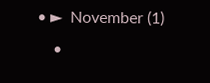• ►  November (1)
    •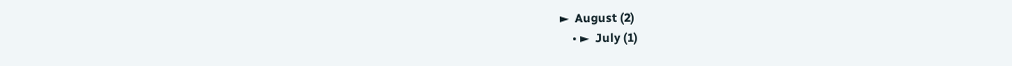►  August (2)
    • ►  July (1)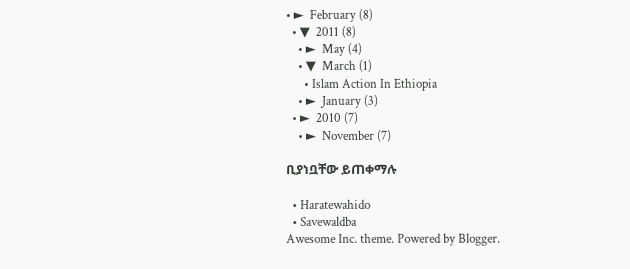• ►  February (8)
  • ▼  2011 (8)
    • ►  May (4)
    • ▼  March (1)
      • Islam Action In Ethiopia
    • ►  January (3)
  • ►  2010 (7)
    • ►  November (7)

ቢያነቧቸው ይጠቀማሉ

  • Haratewahido
  • Savewaldba
Awesome Inc. theme. Powered by Blogger.